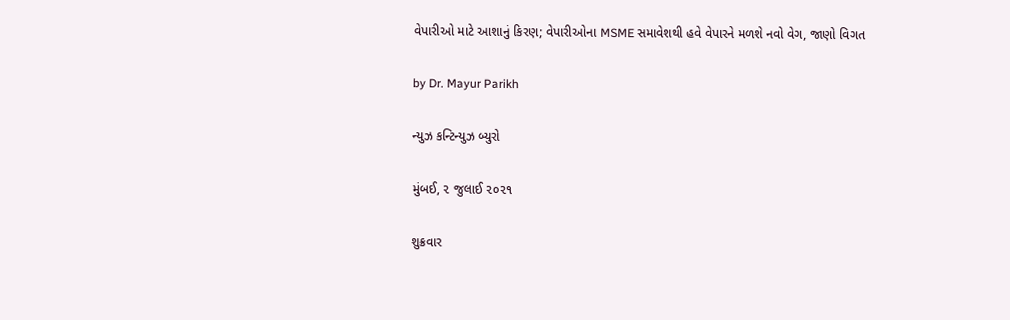વેપારીઓ માટે આશાનું કિરણ; વેપારીઓના MSME સમાવેશથી હવે વેપારને મળશે નવો વેગ, જાણો વિગત

by Dr. Mayur Parikh

ન્યુઝ કન્ટિન્યુઝ બ્યુરો

મુંબઈ, ૨ જુલાઈ ૨૦૨૧

શુક્રવાર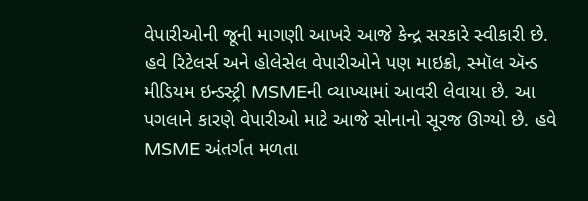વેપારીઓની જૂની માગણી આખરે આજે કેન્દ્ર સરકારે સ્વીકારી છે. હવે રિટેલર્સ અને હોલેસેલ વેપારીઓને પણ માઇક્રો, સ્મૉલ ઍન્ડ મીડિયમ ઇન્ડસ્ટ્રી MSMEની વ્યાખ્યામાં આવરી લેવાયા છે. આ પગલાને કારણે વેપારીઓ માટે આજે સોનાનો સૂરજ ઊગ્યો છે. હવે MSME અંતર્ગત મળતા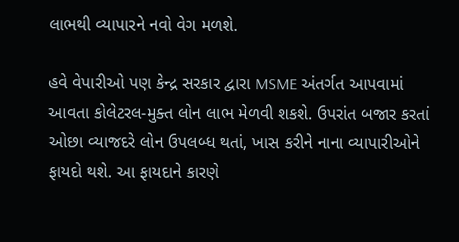લાભથી વ્યાપારને નવો વેગ મળશે.

હવે વેપારીઓ પણ કેન્દ્ર સરકાર દ્વારા MSME અંતર્ગત આપવામાં આવતા કોલેટરલ-મુક્ત લોન લાભ મેળવી શકશે. ઉપરાંત બજાર કરતાં ઓછા વ્યાજદરે લોન ઉપલબ્ધ થતાં, ખાસ કરીને નાના વ્યાપારીઓને ફાયદો થશે. આ ફાયદાને કારણે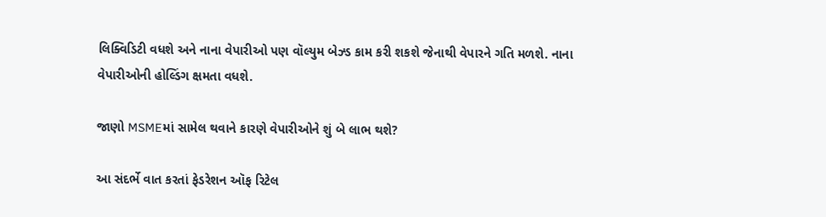લિક્વિડિટી વધશે અને નાના વેપારીઓ પણ વૉલ્યુમ બેઝ્ડ કામ કરી શકશે જેનાથી વેપારને ગતિ મળશે. નાના વેપારીઓની હોલ્ડિંગ ક્ષમતા વધશે.

જાણો MSMEમાં સામેલ થવાને કારણે વેપારીઓને શું બે લાભ થશે?

આ સંદર્ભે વાત કરતાં ફેડરેશન ઑફ રિટેલ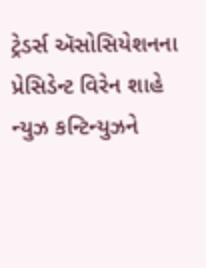ટ્રેડર્સ ઍસોસિયેશનના પ્રેસિડેન્ટ વિરેન શાહે ન્યુઝ કન્ટિન્યુઝને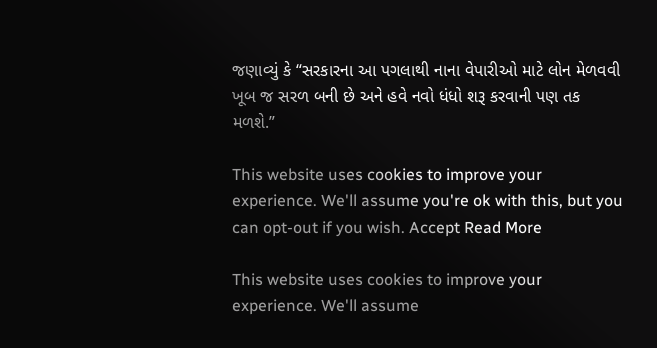જણાવ્યું કે “સરકારના આ પગલાથી નાના વેપારીઓ માટે લોન મેળવવી ખૂબ જ સરળ બની છે અને હવે નવો ધંધો શરૂ કરવાની પણ તક મળશે.”

This website uses cookies to improve your experience. We'll assume you're ok with this, but you can opt-out if you wish. Accept Read More

This website uses cookies to improve your experience. We'll assume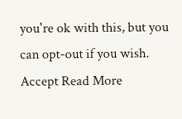you're ok with this, but you can opt-out if you wish. Accept Read More